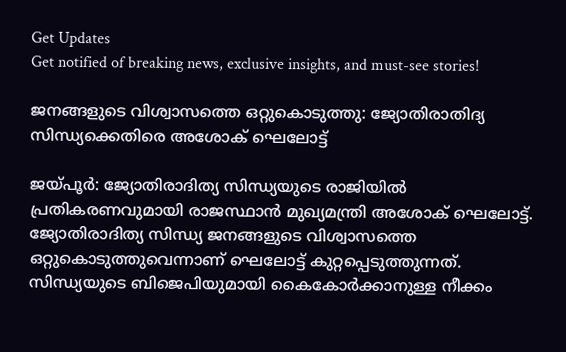Get Updates
Get notified of breaking news, exclusive insights, and must-see stories!

ജനങ്ങളുടെ വിശ്വാസത്തെ ഒറ്റുകൊടുത്തു: ജ്യോതിരാതിദ്യ സിന്ധ്യക്കെതിരെ അശോക് ഘെലോട്ട്

ജയ്പൂര്‍: ജ്യോതിരാദിത്യ സിന്ധ്യയുടെ രാജിയില്‍ പ്രതികരണവുമായി രാജസ്ഥാന്‍ മുഖ്യമന്ത്രി അശോക് ഘെലോട്ട്. ജ്യോതിരാദിത്യ സിന്ധ്യ ജനങ്ങളുടെ വിശ്വാസത്തെ ഒറ്റുകൊടുത്തുവെന്നാണ് ഘെലോട്ട് കുറ്റപ്പെടുത്തുന്നത്. സിന്ധ്യയുടെ ബിജെപിയുമായി കൈകോര്‍ക്കാനുള്ള നീക്കം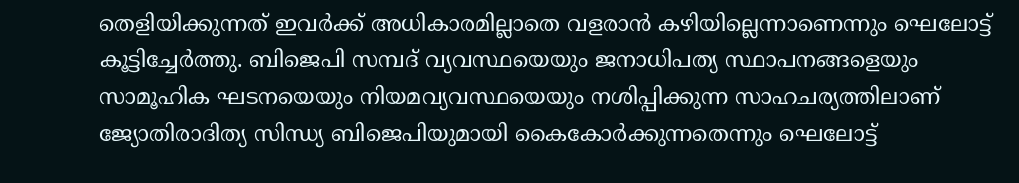തെളിയിക്കുന്നത് ഇവര്‍ക്ക് അധികാരമില്ലാതെ വളരാന്‍ കഴിയില്ലെന്നാണെന്നും ഘെലോട്ട് കൂട്ടിച്ചേര്‍ത്തു. ബിജെപി സമ്പദ് വ്യവസ്ഥയെയും ജനാധിപത്യ സ്ഥാപനങ്ങളെയും സാമൂഹിക ഘടനയെയും നിയമവ്യവസ്ഥയെയും നശിപ്പിക്കുന്ന സാഹചര്യത്തിലാണ് ജ്യോതിരാദിത്യ സിന്ധ്യ ബിജെപിയുമായി കൈകോര്‍ക്കുന്നതെന്നും ഘെലോട്ട്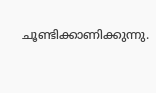ചൂണ്ടിക്കാണിക്കുന്നു.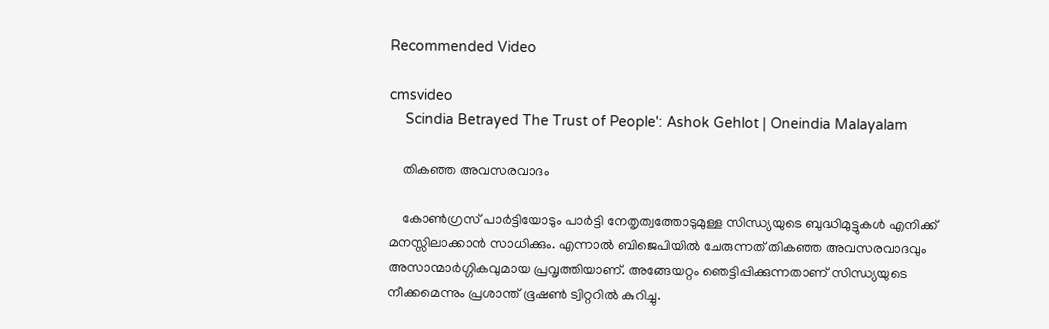Recommended Video

cmsvideo
    Scindia Betrayed The Trust of People': Ashok Gehlot | Oneindia Malayalam

    തികഞ്ഞ അവസരവാദം

    കോണ്‍ഗ്രസ് പാര്‍ട്ടിയോടും പാര്‍ട്ടി നേതൃത്വത്തോടുമുള്ള സിന്ധ്യയുടെ ബുദ്ധിമുട്ടുകള്‍ എനിക്ക് മനസ്സിലാക്കാന്‍ സാധിക്കും. എന്നാല്‍ ബിജെപിയില്‍ ചേരുന്നത് തികഞ്ഞ അവസരവാദവും അസാന്മാര്‍ഗ്ഗികവുമായ പ്രവൃത്തിയാണ്. അങ്ങേയറ്റം ഞെട്ടിപ്പിക്കുന്നതാണ് സിന്ധ്യയുടെ നീക്കമെന്നും പ്രശാന്ത് ഭൂഷണ്‍ ട്വിറ്ററില്‍ കുറിച്ചു.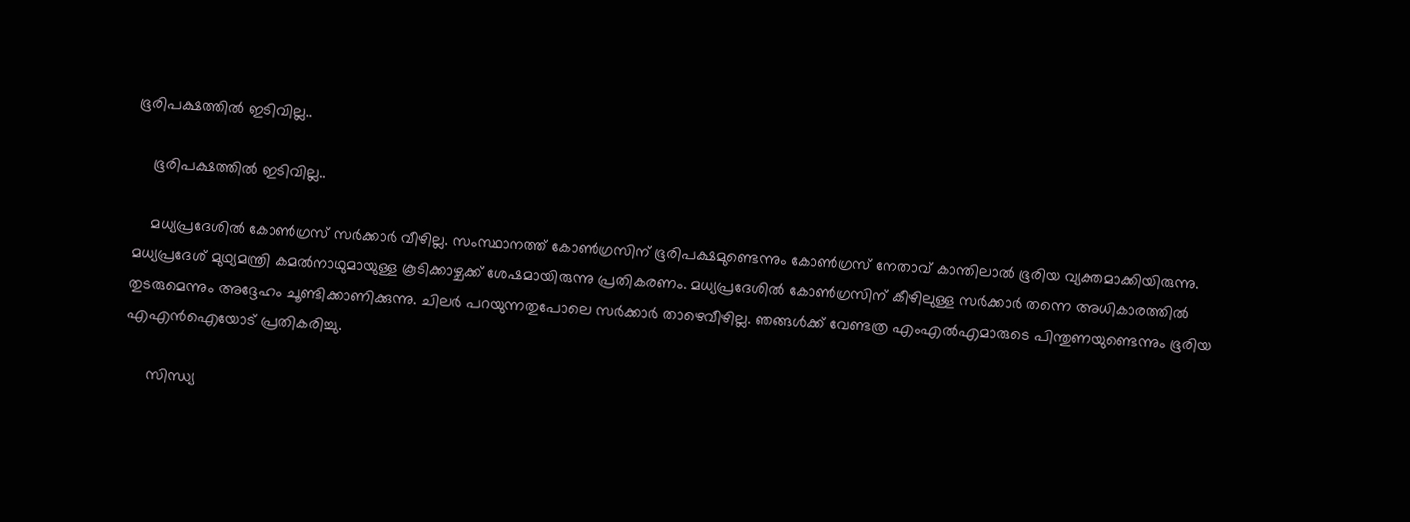ഭൂരിപക്ഷത്തില്‍ ഇടിവില്ല..

    ഭൂരിപക്ഷത്തില്‍ ഇടിവില്ല..

    മധ്യപ്രദേശില്‍ കോണ്‍ഗ്രസ് സര്‍ക്കാര്‍ വീഴില്ല. സംസ്ഥാനത്ത് കോണ്‍ഗ്രസിന് ഭൂരിപക്ഷമുണ്ടെന്നും കോണ്‍ഗ്രസ് നേതാവ് കാന്തിലാല്‍ ഭൂരിയ വ്യക്തമാക്കിയിരുന്നു. മധ്യപ്രദേശ് മുഥ്യമന്ത്രി കമല്‍നാഥുമായുള്ള കൂടിക്കാഴ്ചക്ക് ശേഷമായിരുന്നു പ്രതികരണം. മധ്യപ്രദേശില്‍ കോണ്‍ഗ്രസിന് കീഴിലുള്ള സര്‍ക്കാര്‍ തന്നെ അധികാരത്തില്‍ തുടരുമെന്നും അദ്ദേഹം ചൂണ്ടിക്കാണിക്കുന്നു. ചിലര്‍ പറയുന്നതുപോലെ സര്‍ക്കാര്‍ താഴെവീഴില്ല. ഞങ്ങള്‍ക്ക് വേണ്ടത്ര എംഎല്‍എമാരുടെ പിന്തുണയുണ്ടെന്നും ഭൂരിയ എഎന്‍ഐയോട് പ്രതികരിച്ചു.

     സിന്ധ്യ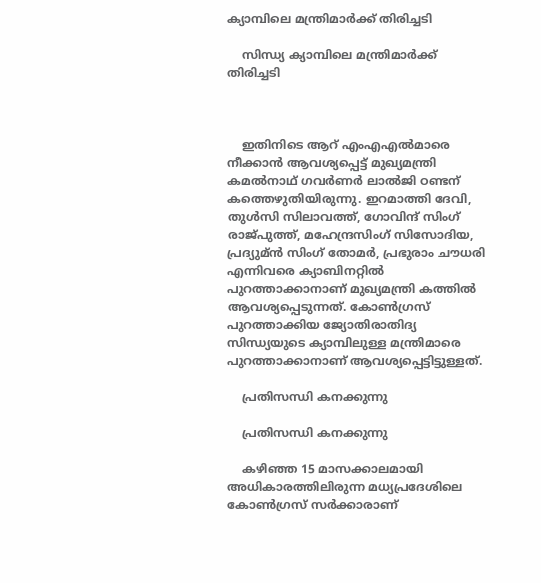ക്യാമ്പിലെ മന്ത്രിമാര്‍ക്ക് തിരിച്ചടി

    സിന്ധ്യ ക്യാമ്പിലെ മന്ത്രിമാര്‍ക്ക് തിരിച്ചടി



    ഇതിനിടെ ആറ് എംഎഎല്‍മാരെ നീക്കാന്‍ ആവശ്യപ്പെട്ട് മുഖ്യമന്ത്രി കമല്‍നാഥ് ഗവര്‍ണര്‍ ലാല്‍ജി ഠണ്ടന് കത്തെഴുതിയിരുന്നു. ഇറമാത്തി ദേവി, തുള്‍സി സിലാവത്ത്, ഗോവിന്ദ് സിംഗ് രാജ്പുത്ത്, മഹേന്ദ്രസിംഗ് സിസോദിയ, പ്രദ്യുമ്ന്‍ സിംഗ് തോമര്‍, പ്രഭുരാം ചൗധരി എന്നിവരെ ക്യാബിനറ്റില്‍ പുറത്താക്കാനാണ് മുഖ്യമന്ത്രി കത്തില്‍ ആവശ്യപ്പെടുന്നത്. കോണ്‍ഗ്രസ് പുറത്താക്കിയ ജ്യോതിരാതിദ്യ സിന്ധ്യയുടെ ക്യാമ്പിലുള്ള മന്ത്രിമാരെ പുറത്താക്കാനാണ് ആവശ്യപ്പെട്ടിട്ടുള്ളത്.

    പ്രതിസന്ധി കനക്കുന്നു

    പ്രതിസന്ധി കനക്കുന്നു

    കഴിഞ്ഞ 15 മാസക്കാലമായി അധികാരത്തിലിരുന്ന മധ്യപ്രദേശിലെ കോണ്‍ഗ്രസ് സര്‍ക്കാരാണ്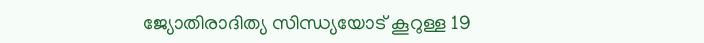ജ്യോതിരാദിത്യ സിന്ധ്യയോട് കൂറുള്ള 19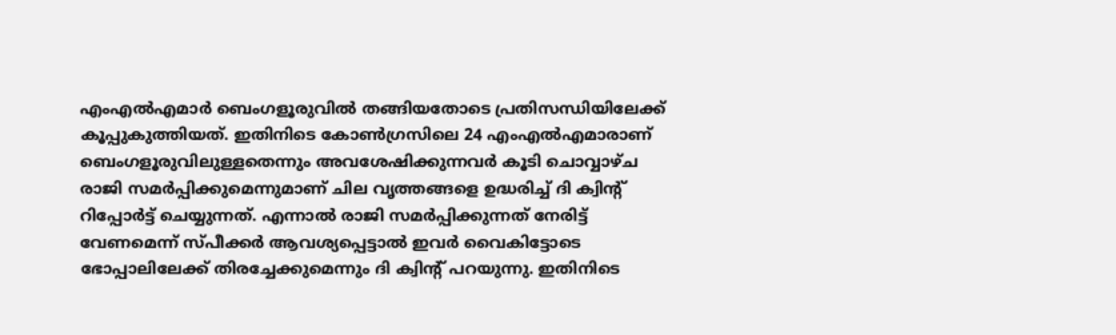എംഎല്‍എമാര്‍ ബെംഗളൂരുവില്‍ തങ്ങിയതോടെ പ്രതിസന്ധിയിലേക്ക് കൂപ്പുകുത്തിയത്. ഇതിനിടെ കോണ്‍ഗ്രസിലെ 24 എംഎല്‍എമാരാണ് ബെംഗളൂരുവിലുള്ളതെന്നും അവശേഷിക്കുന്നവര്‍ കൂടി ചൊവ്വാഴ്ച രാജി സമര്‍പ്പിക്കുമെന്നുമാണ് ചില വൃത്തങ്ങളെ ഉദ്ധരിച്ച് ദി ക്വിന്റ് റിപ്പോര്‍ട്ട് ചെയ്യുന്നത്. എന്നാല്‍ രാജി സമര്‍പ്പിക്കുന്നത് നേരിട്ട് വേണമെന്ന് സ്പീക്കര്‍ ആവശ്യപ്പെട്ടാല്‍ ഇവര്‍ വൈകിട്ടോടെ ഭോപ്പാലിലേക്ക് തിരച്ചേക്കുമെന്നും ദി ക്വിന്റ് പറയുന്നു. ഇതിനിടെ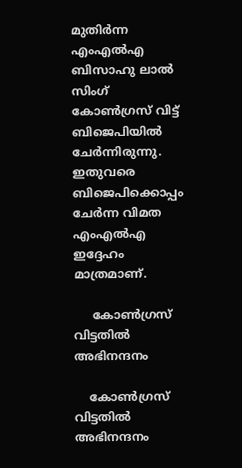മുതിര്‍ന്ന എംഎല്‍എ ബിസാഹു ലാല്‍ സിംഗ് കോണ്‍ഗ്രസ് വിട്ട് ബിജെപിയില്‍ ചേര്‍ന്നിരുന്നു. ഇതുവരെ ബിജെപിക്കൊപ്പം ചേര്‍ന്ന വിമത എംഎല്‍എ ഇദ്ദേഹം മാത്രമാണ്.

     കോണ്‍ഗ്രസ് വിട്ടതില്‍ അഭിനന്ദനം

    കോണ്‍ഗ്രസ് വിട്ടതില്‍ അഭിനന്ദനം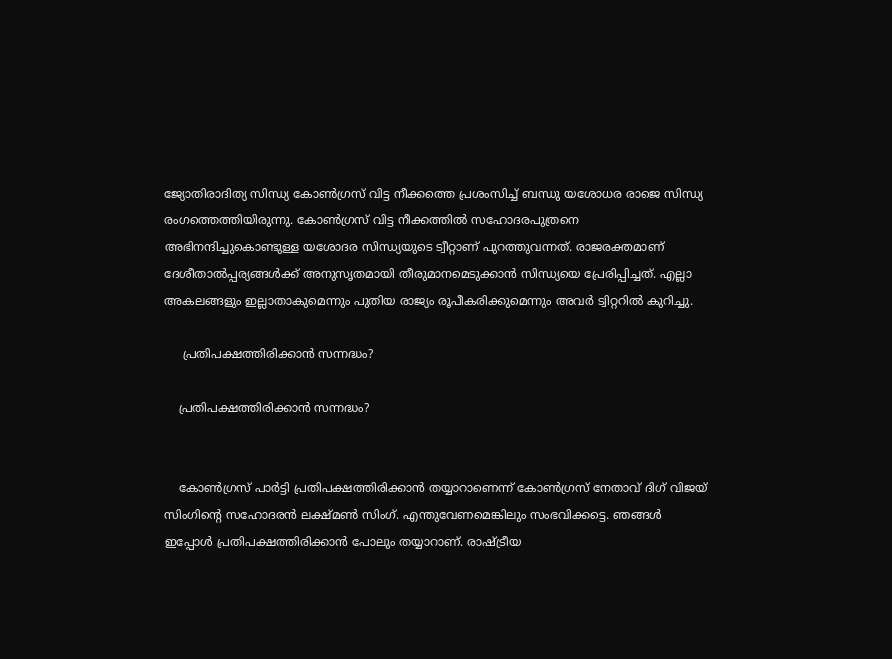ജ്യോതിരാദിത്യ സിന്ധ്യ കോണ്‍ഗ്രസ് വിട്ട നീക്കത്തെ പ്രശംസിച്ച് ബന്ധു യശോധര രാജെ സിന്ധ്യ രംഗത്തെത്തിയിരുന്നു. കോണ്‍ഗ്രസ് വിട്ട നീക്കത്തില്‍ സഹോദരപുത്രനെ അഭിനന്ദിച്ചുകൊണ്ടുള്ള യശോദര സിന്ധ്യയുടെ ട്വീറ്റാണ് പുറത്തുവന്നത്. രാജരക്തമാണ് ദേശീതാല്‍പ്പര്യങ്ങള്‍ക്ക് അനുസൃതമായി തീരുമാനമെടുക്കാന്‍ സിന്ധ്യയെ പ്രേരിപ്പിച്ചത്. എല്ലാ അകലങ്ങളും ഇല്ലാതാകുമെന്നും പുതിയ രാജ്യം രൂപീകരിക്കുമെന്നും അവര്‍ ട്വിറ്ററില്‍ കുറിച്ചു.

     പ്രതിപക്ഷത്തിരിക്കാന്‍ സന്നദ്ധം?

    പ്രതിപക്ഷത്തിരിക്കാന്‍ സന്നദ്ധം?


    കോണ്‍ഗ്രസ് പാര്‍ട്ടി പ്രതിപക്ഷത്തിരിക്കാന്‍ തയ്യാറാണെന്ന് കോണ്‍ഗ്രസ് നേതാവ് ദിഗ് വിജയ് സിംഗിന്റെ സഹോദരന്‍ ലക്ഷ്മണ്‍ സിംഗ്. എന്തുവേണമെങ്കിലും സംഭവിക്കട്ടെ. ഞങ്ങള്‍ ഇപ്പോള്‍ പ്രതിപക്ഷത്തിരിക്കാന്‍ പോലും തയ്യാറാണ്. രാഷ്ട്രീയ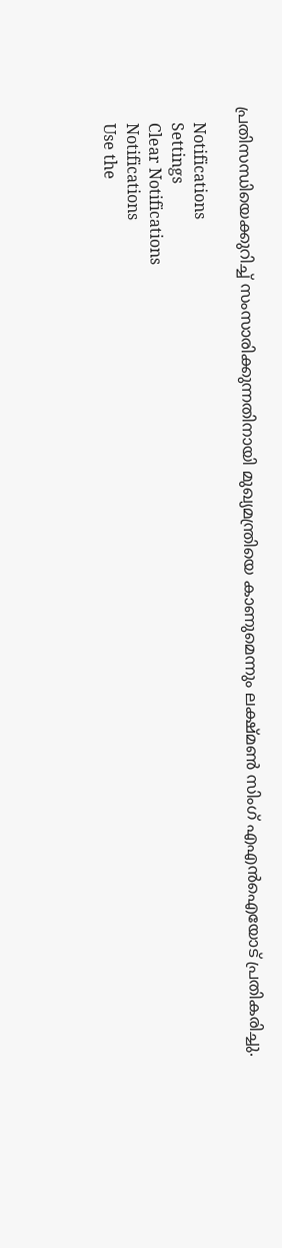പ്രതിസന്ധിയെക്കുറിച്ച് സംസാരിക്കുന്നതിനായി മുഖ്യമന്ത്രിയെ കാണുമെന്നും ലക്ഷ്മണ്‍ സിംഗ് എഎന്‍ഐയോട് പ്രതികരിച്ചു.

    Notifications
    Settings
    Clear Notifications
    Notifications
    Use the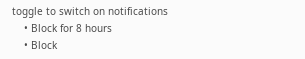toggle to switch on notifications
    • Block for 8 hours
    • Block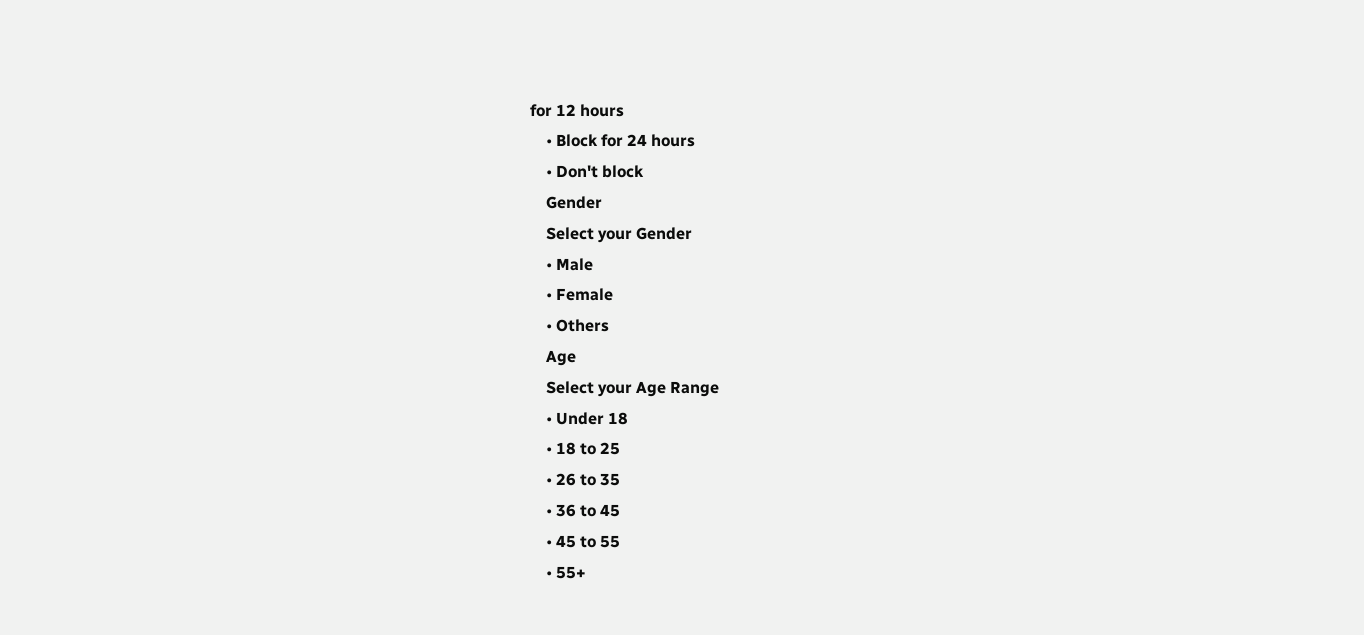for 12 hours
    • Block for 24 hours
    • Don't block
    Gender
    Select your Gender
    • Male
    • Female
    • Others
    Age
    Select your Age Range
    • Under 18
    • 18 to 25
    • 26 to 35
    • 36 to 45
    • 45 to 55
    • 55+